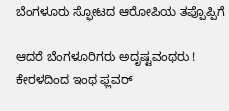ಬೆಂಗಳೂರು ಸ್ಫೋಟದ ಆರೋಪಿಯ ತಪ್ಪೊಪ್ಪಿಗೆ

ಆದರೆ ಬೆಂಗಳೂರಿಗರು ಅದೃಷ್ಟವಂಥರು ! ಕೇರಳದಿಂದ ಇಂಥ ಫ್ಲವರ್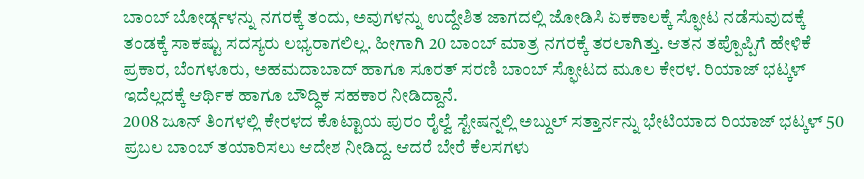ಬಾಂಬ್ ಬೋರ್ಡ್ಗಳನ್ನು ನಗರಕ್ಕೆ ತಂದು, ಅವುಗಳನ್ನು ಉದ್ದೇಶಿತ ಜಾಗದಲ್ಲಿ ಜೋಡಿಸಿ ಏಕಕಾಲಕ್ಕೆ ಸ್ಫೋಟ ನಡೆಸುವುದಕ್ಕೆ ತಂಡಕ್ಕೆ ಸಾಕಷ್ಟು ಸದಸ್ಯರು ಲಭ್ಯರಾಗಲಿಲ್ಲ. ಹೀಗಾಗಿ 20 ಬಾಂಬ್ ಮಾತ್ರ ನಗರಕ್ಕೆ ತರಲಾಗಿತ್ತು. ಆತನ ತಪ್ಪೊಪ್ಪಿಗೆ ಹೇಳಿಕೆ ಪ್ರಕಾರ, ಬೆಂಗಳೂರು, ಅಹಮದಾಬಾದ್ ಹಾಗೂ ಸೂರತ್ ಸರಣಿ ಬಾಂಬ್ ಸ್ಫೋಟದ ಮೂಲ ಕೇರಳ. ರಿಯಾಜ್ ಭಟ್ಕಳ್ ಇದೆಲ್ಲದಕ್ಕೆ ಆರ್ಥಿಕ ಹಾಗೂ ಬೌದ್ಧಿಕ ಸಹಕಾರ ನೀಡಿದ್ದಾನೆ.
2008 ಜೂನ್ ತಿಂಗಳಲ್ಲಿ ಕೇರಳದ ಕೊಟ್ಟಾಯ ಪುರಂ ರೈಲ್ವೆ ಸ್ಟೇಷನ್ನಲ್ಲಿ ಅಬ್ದುಲ್ ಸತ್ತಾರ್ನನ್ನು ಭೇಟಿಯಾದ ರಿಯಾಜ್ ಭಟ್ಕಳ್ 50 ಪ್ರಬಲ ಬಾಂಬ್ ತಯಾರಿಸಲು ಆದೇಶ ನೀಡಿದ್ದ. ಆದರೆ ಬೇರೆ ಕೆಲಸಗಳು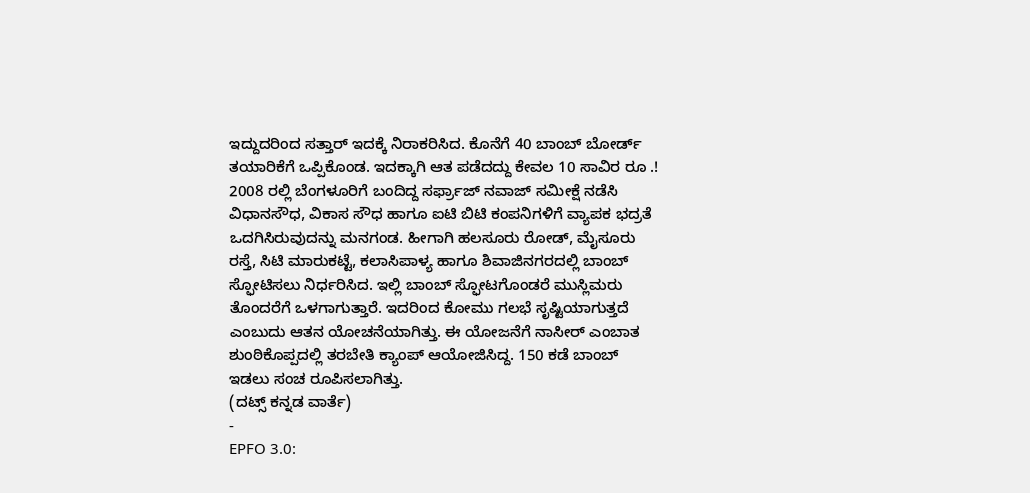ಇದ್ದುದರಿಂದ ಸತ್ತಾರ್ ಇದಕ್ಕೆ ನಿರಾಕರಿಸಿದ. ಕೊನೆಗೆ 40 ಬಾಂಬ್ ಬೋರ್ಡ್ ತಯಾರಿಕೆಗೆ ಒಪ್ಪಿಕೊಂಡ. ಇದಕ್ಕಾಗಿ ಆತ ಪಡೆದದ್ದು ಕೇವಲ 10 ಸಾವಿರ ರೂ .!
2008 ರಲ್ಲಿ ಬೆಂಗಳೂರಿಗೆ ಬಂದಿದ್ದ ಸರ್ಫ್ರಾಜ್ ನವಾಜ್ ಸಮೀಕ್ಷೆ ನಡೆಸಿ ವಿಧಾನಸೌಧ, ವಿಕಾಸ ಸೌಧ ಹಾಗೂ ಐಟಿ ಬಿಟಿ ಕಂಪನಿಗಳಿಗೆ ವ್ಯಾಪಕ ಭದ್ರತೆ ಒದಗಿಸಿರುವುದನ್ನು ಮನಗಂಡ. ಹೀಗಾಗಿ ಹಲಸೂರು ರೋಡ್, ಮೈಸೂರು ರಸ್ತೆ, ಸಿಟಿ ಮಾರುಕಟ್ಟೆ, ಕಲಾಸಿಪಾಳ್ಯ ಹಾಗೂ ಶಿವಾಜಿನಗರದಲ್ಲಿ ಬಾಂಬ್ ಸ್ಫೋಟಿಸಲು ನಿರ್ಧರಿಸಿದ. ಇಲ್ಲಿ ಬಾಂಬ್ ಸ್ಫೋಟಗೊಂಡರೆ ಮುಸ್ಲಿಮರು ತೊಂದರೆಗೆ ಒಳಗಾಗುತ್ತಾರೆ. ಇದರಿಂದ ಕೋಮು ಗಲಭೆ ಸೃಷ್ಟಿಯಾಗುತ್ತದೆ ಎಂಬುದು ಆತನ ಯೋಚನೆಯಾಗಿತ್ತು. ಈ ಯೋಜನೆಗೆ ನಾಸೀರ್ ಎಂಬಾತ ಶುಂಠಿಕೊಪ್ಪದಲ್ಲಿ ತರಬೇತಿ ಕ್ಯಾಂಪ್ ಆಯೋಜಿಸಿದ್ದ. 150 ಕಡೆ ಬಾಂಬ್ ಇಡಲು ಸಂಚ ರೂಪಿಸಲಾಗಿತ್ತು.
(ದಟ್ಸ್ ಕನ್ನಡ ವಾರ್ತೆ)
-
EPFO 3.0: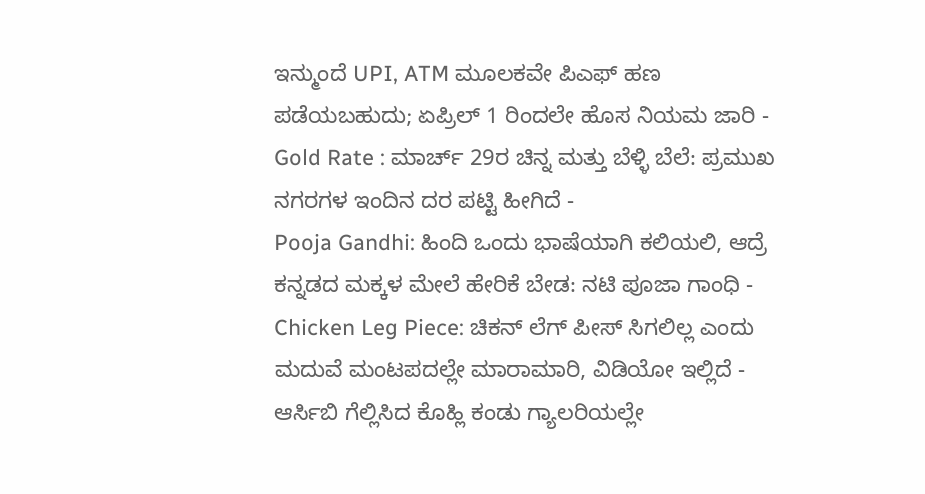ಇನ್ಮುಂದೆ UPI, ATM ಮೂಲಕವೇ ಪಿಎಫ್ ಹಣ ಪಡೆಯಬಹುದು; ಏಪ್ರಿಲ್ 1 ರಿಂದಲೇ ಹೊಸ ನಿಯಮ ಜಾರಿ -
Gold Rate : ಮಾರ್ಚ್ 29ರ ಚಿನ್ನ ಮತ್ತು ಬೆಳ್ಳಿ ಬೆಲೆ: ಪ್ರಮುಖ ನಗರಗಳ ಇಂದಿನ ದರ ಪಟ್ಟಿ ಹೀಗಿದೆ -
Pooja Gandhi: ಹಿಂದಿ ಒಂದು ಭಾಷೆಯಾಗಿ ಕಲಿಯಲಿ, ಆದ್ರೆ ಕನ್ನಡದ ಮಕ್ಕಳ ಮೇಲೆ ಹೇರಿಕೆ ಬೇಡ: ನಟಿ ಪೂಜಾ ಗಾಂಧಿ -
Chicken Leg Piece: ಚಿಕನ್ ಲೆಗ್ ಪೀಸ್ ಸಿಗಲಿಲ್ಲ ಎಂದು ಮದುವೆ ಮಂಟಪದಲ್ಲೇ ಮಾರಾಮಾರಿ, ವಿಡಿಯೋ ಇಲ್ಲಿದೆ -
ಆರ್ಸಿಬಿ ಗೆಲ್ಲಿಸಿದ ಕೊಹ್ಲಿ ಕಂಡು ಗ್ಯಾಲರಿಯಲ್ಲೇ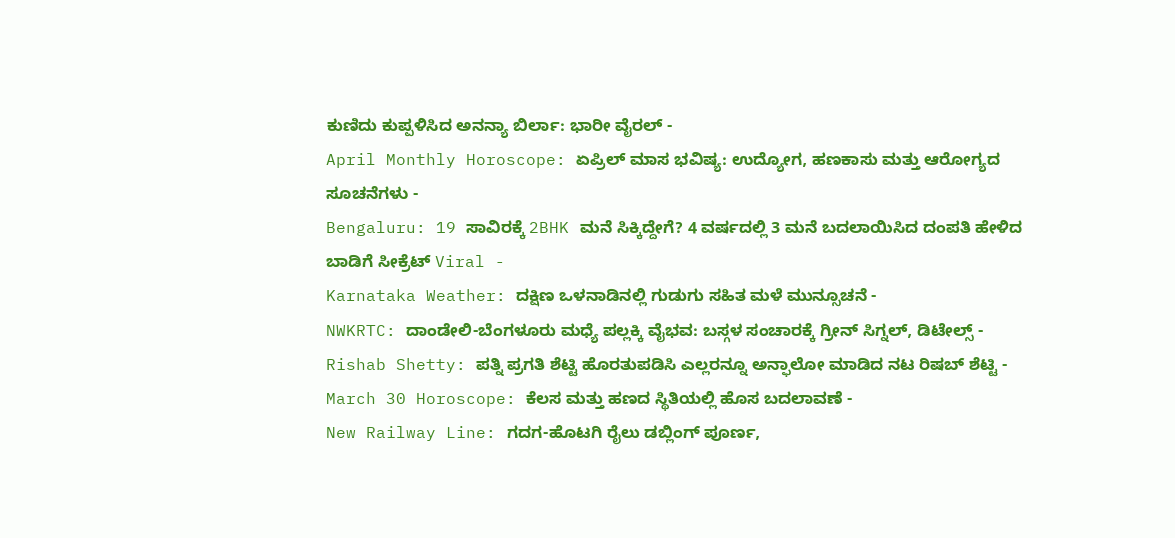ಕುಣಿದು ಕುಪ್ಪಳಿಸಿದ ಅನನ್ಯಾ ಬಿರ್ಲಾ: ಭಾರೀ ವೈರಲ್ -
April Monthly Horoscope: ಏಪ್ರಿಲ್ ಮಾಸ ಭವಿಷ್ಯ: ಉದ್ಯೋಗ, ಹಣಕಾಸು ಮತ್ತು ಆರೋಗ್ಯದ ಸೂಚನೆಗಳು -
Bengaluru: 19 ಸಾವಿರಕ್ಕೆ 2BHK ಮನೆ ಸಿಕ್ಕಿದ್ದೇಗೆ? 4 ವರ್ಷದಲ್ಲಿ 3 ಮನೆ ಬದಲಾಯಿಸಿದ ದಂಪತಿ ಹೇಳಿದ ಬಾಡಿಗೆ ಸೀಕ್ರೆಟ್ Viral -
Karnataka Weather: ದಕ್ಷಿಣ ಒಳನಾಡಿನಲ್ಲಿ ಗುಡುಗು ಸಹಿತ ಮಳೆ ಮುನ್ಸೂಚನೆ -
NWKRTC: ದಾಂಡೇಲಿ-ಬೆಂಗಳೂರು ಮಧ್ಯೆ ಪಲ್ಲಕ್ಕಿ ವೈಭವ: ಬಸ್ಗಳ ಸಂಚಾರಕ್ಕೆ ಗ್ರೀನ್ ಸಿಗ್ನಲ್, ಡಿಟೇಲ್ಸ್ -
Rishab Shetty: ಪತ್ನಿ ಪ್ರಗತಿ ಶೆಟ್ಟಿ ಹೊರತುಪಡಿಸಿ ಎಲ್ಲರನ್ನೂ ಅನ್ಫಾಲೋ ಮಾಡಿದ ನಟ ರಿಷಬ್ ಶೆಟ್ಟಿ -
March 30 Horoscope: ಕೆಲಸ ಮತ್ತು ಹಣದ ಸ್ಥಿತಿಯಲ್ಲಿ ಹೊಸ ಬದಲಾವಣೆ -
New Railway Line: ಗದಗ-ಹೊಟಗಿ ರೈಲು ಡಬ್ಲಿಂಗ್ ಪೂರ್ಣ,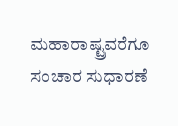ಮಹಾರಾಷ್ಟ್ರವರೆಗೂ ಸಂಚಾರ ಸುಧಾರಣೆ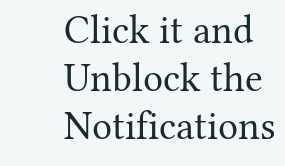Click it and Unblock the Notifications